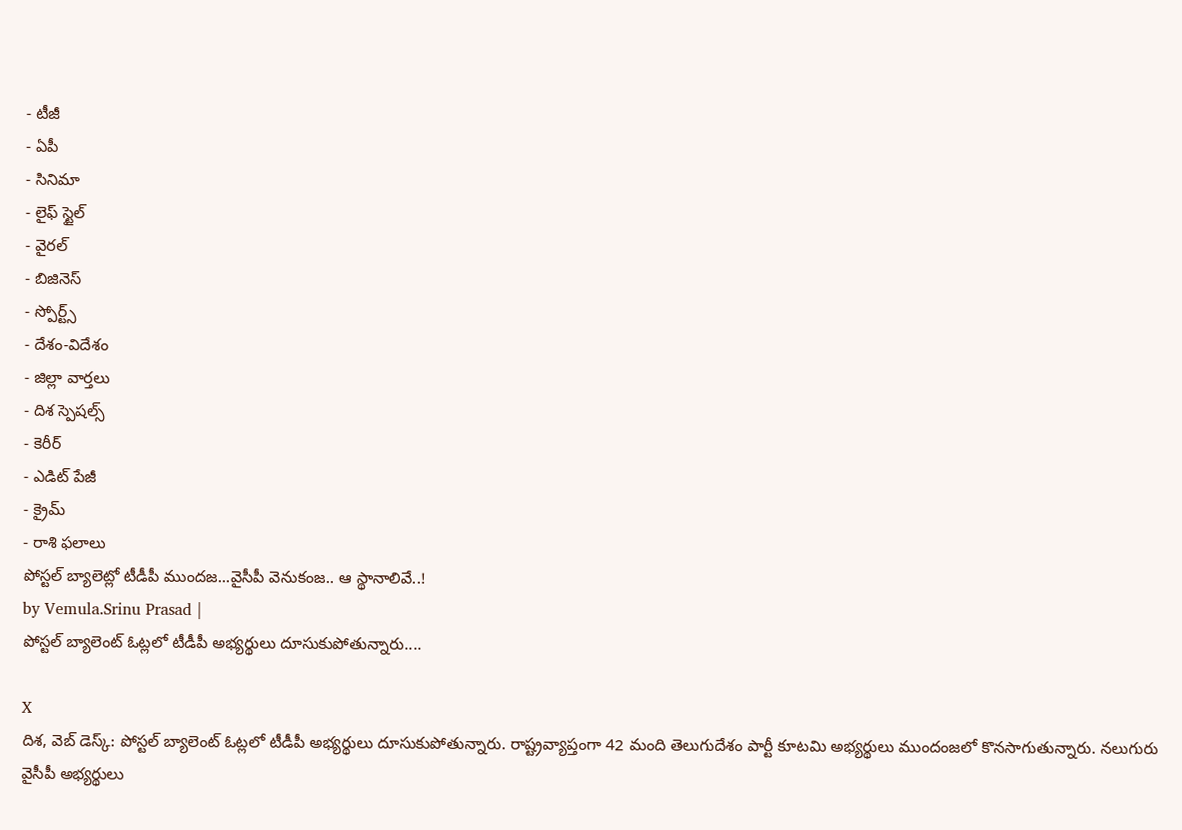- టీజీ
- ఏపీ
- సినిమా
- లైఫ్ స్టైల్
- వైరల్
- బిజినెస్
- స్పోర్ట్స్
- దేశం-విదేశం
- జిల్లా వార్తలు
- దిశ స్పెషల్స్
- కెరీర్
- ఎడిట్ పేజీ
- క్రైమ్
- రాశి ఫలాలు
పోస్టల్ బ్యాలెట్లో టీడీపీ ముందజ...వైసీపీ వెనుకంజ.. ఆ స్థానాలివే..!
by Vemula.Srinu Prasad |
పోస్టల్ బ్యాలెంట్ ఓట్లలో టీడీపీ అభ్యర్థులు దూసుకుపోతున్నారు....

X
దిశ, వెబ్ డెస్క్: పోస్టల్ బ్యాలెంట్ ఓట్లలో టీడీపీ అభ్యర్థులు దూసుకుపోతున్నారు. రాష్ట్రవ్యాప్తంగా 42 మంది తెలుగుదేశం పార్టీ కూటమి అభ్యర్థులు ముందంజలో కొనసాగుతున్నారు. నలుగురు వైసీపీ అభ్యర్థులు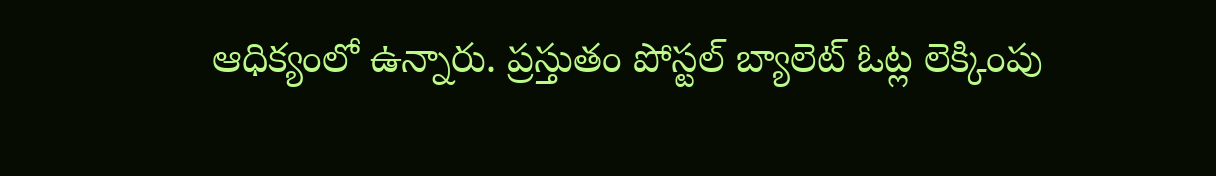ఆధిక్యంలో ఉన్నారు. ప్రస్తుతం పోస్టల్ బ్యాలెట్ ఓట్ల లెక్కింపు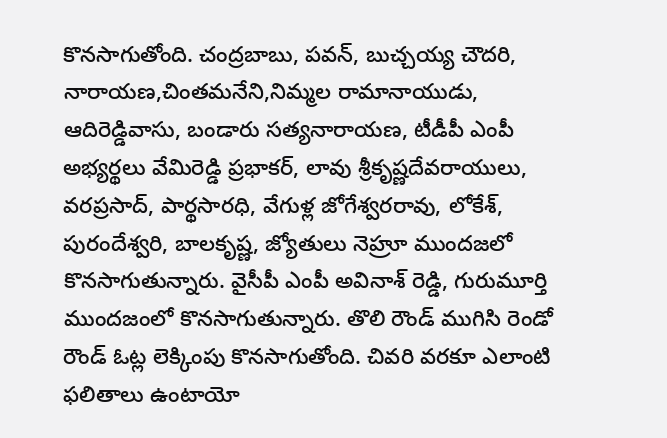కొనసాగుతోంది. చంద్రబాబు, పవన్, బుచ్చయ్య చౌదరి, నారాయణ,చింతమనేని,నిమ్మల రామానాయుడు, ఆదిరెడ్డివాసు, బండారు సత్యనారాయణ, టీడీపీ ఎంపీ అభ్యర్థలు వేమిరెడ్డి ప్రభాకర్, లావు శ్రీకృష్ణదేవరాయులు, వరప్రసాద్, పార్థసారధి, వేగుళ్ల జోగేశ్వరరావు, లోకేశ్, పురందేశ్వరి, బాలకృష్ణ, జ్యోతులు నెహ్రూ ముందజలో కొనసాగుతున్నారు. వైసీపీ ఎంపీ అవినాశ్ రెడ్డి, గురుమూర్తి ముందజంలో కొనసాగుతున్నారు. తొలి రౌండ్ ముగిసి రెండో రౌండ్ ఓట్ల లెక్కింపు కొనసాగుతోంది. చివరి వరకూ ఎలాంటి ఫలితాలు ఉంటాయో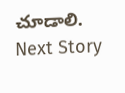చూడాలి.
Next Story